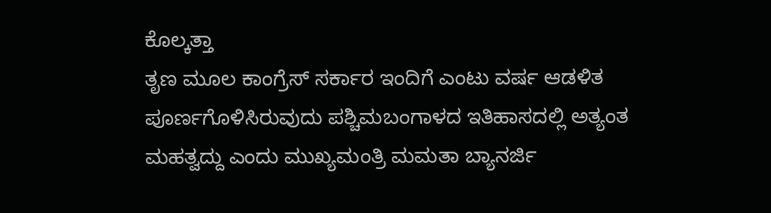ಕೊಲ್ಕತ್ತಾ
ತೃಣ ಮೂಲ ಕಾಂಗ್ರೆಸ್ ಸರ್ಕಾರ ಇಂದಿಗೆ ಎಂಟು ವರ್ಷ ಆಡಳಿತ ಪೂರ್ಣಗೊಳಿಸಿರುವುದು ಪಶ್ಚಿಮಬಂಗಾಳದ ಇತಿಹಾಸದಲ್ಲಿ ಅತ್ಯಂತ ಮಹತ್ವದ್ದು ಎಂದು ಮುಖ್ಯಮಂತ್ರಿ ಮಮತಾ ಬ್ಯಾನರ್ಜಿ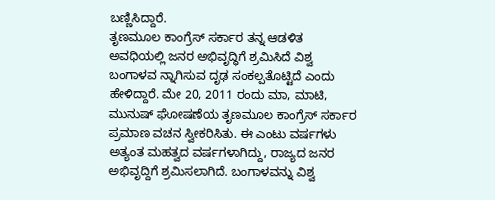ಬಣ್ಣಿಸಿದ್ದಾರೆ.
ತೃಣಮೂಲ ಕಾಂಗ್ರೆಸ್ ಸರ್ಕಾರ ತನ್ನ ಆಡಳಿತ ಅವಧಿಯಲ್ಲಿ ಜನರ ಅಭಿವೃದ್ಧಿಗೆ ಶ್ರಮಿಸಿದೆ ವಿಶ್ವ ಬಂಗಾಳವ ನ್ನಾಗಿಸುವ ದೃಢ ಸಂಕಲ್ಪತೊಟ್ಟಿದೆ ಎಂದು ಹೇಳಿದ್ದಾರೆ. ಮೇ 20, 2011 ರಂದು ಮಾ, ಮಾಟಿ, ಮುನುಷ್ ಘೋಷಣೆಯ ತೃಣಮೂಲ ಕಾಂಗ್ರೆಸ್ ಸರ್ಕಾರ ಪ್ರಮಾಣ ವಚನ ಸ್ವೀಕರಿಸಿತು. ಈ ಎಂಟು ವರ್ಷಗಳು ಅತ್ಯಂತ ಮಹತ್ವದ ವರ್ಷಗಳಾಗಿದ್ದು, ರಾಜ್ಯದ ಜನರ ಅಭಿವೃದ್ದಿಗೆ ಶ್ರಮಿಸಲಾಗಿದೆ. ಬಂಗಾಳವನ್ನು ವಿಶ್ವ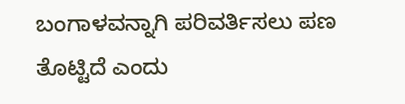ಬಂಗಾಳವನ್ನಾಗಿ ಪರಿವರ್ತಿಸಲು ಪಣ ತೊಟ್ಟಿದೆ ಎಂದು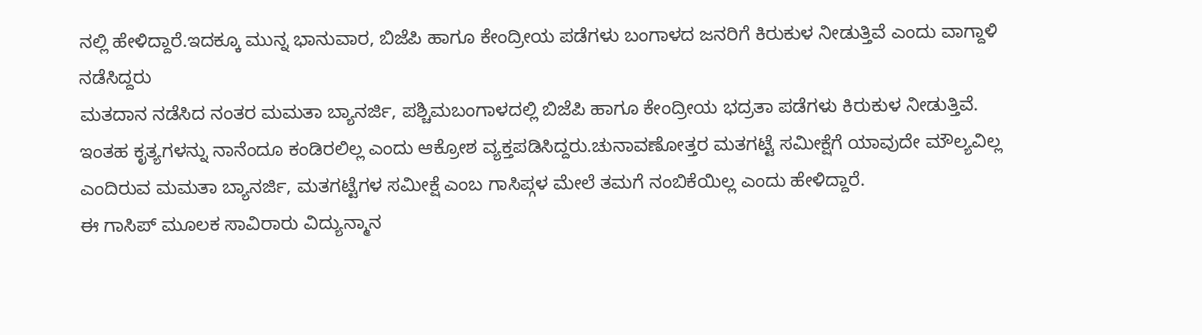ನಲ್ಲಿ ಹೇಳಿದ್ದಾರೆ.ಇದಕ್ಕೂ ಮುನ್ನ ಭಾನುವಾರ, ಬಿಜೆಪಿ ಹಾಗೂ ಕೇಂದ್ರೀಯ ಪಡೆಗಳು ಬಂಗಾಳದ ಜನರಿಗೆ ಕಿರುಕುಳ ನೀಡುತ್ತಿವೆ ಎಂದು ವಾಗ್ದಾಳಿ ನಡೆಸಿದ್ದರು
ಮತದಾನ ನಡೆಸಿದ ನಂತರ ಮಮತಾ ಬ್ಯಾನರ್ಜಿ, ಪಶ್ಚಿಮಬಂಗಾಳದಲ್ಲಿ ಬಿಜೆಪಿ ಹಾಗೂ ಕೇಂದ್ರೀಯ ಭದ್ರತಾ ಪಡೆಗಳು ಕಿರುಕುಳ ನೀಡುತ್ತಿವೆ. ಇಂತಹ ಕೃತ್ಯಗಳನ್ನು ನಾನೆಂದೂ ಕಂಡಿರಲಿಲ್ಲ ಎಂದು ಆಕ್ರೋಶ ವ್ಯಕ್ತಪಡಿಸಿದ್ದರು.ಚುನಾವಣೋತ್ತರ ಮತಗಟ್ಟೆ ಸಮೀಕ್ಷೆಗೆ ಯಾವುದೇ ಮೌಲ್ಯವಿಲ್ಲ ಎಂದಿರುವ ಮಮತಾ ಬ್ಯಾನರ್ಜಿ, ಮತಗಟ್ಟೆಗಳ ಸಮೀಕ್ಷೆ ಎಂಬ ಗಾಸಿಪ್ಗಳ ಮೇಲೆ ತಮಗೆ ನಂಬಿಕೆಯಿಲ್ಲ ಎಂದು ಹೇಳಿದ್ದಾರೆ.
ಈ ಗಾಸಿಪ್ ಮೂಲಕ ಸಾವಿರಾರು ವಿದ್ಯುನ್ಮಾನ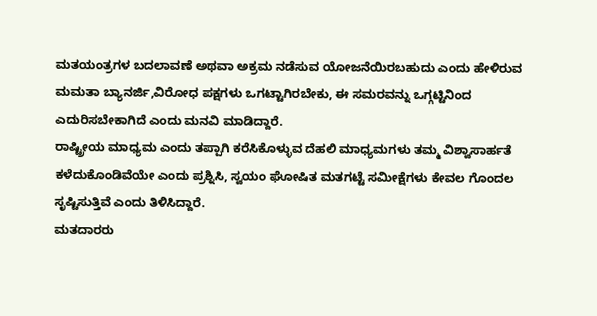ಮತಯಂತ್ರಗಳ ಬದಲಾವಣೆ ಅಥವಾ ಅಕ್ರಮ ನಡೆಸುವ ಯೋಜನೆಯಿರಬಹುದು ಎಂದು ಹೇಳಿರುವ ಮಮತಾ ಬ್ಯಾನರ್ಜಿ,ವಿರೋಧ ಪಕ್ಷಗಳು ಒಗಟ್ಟಾಗಿರಬೇಕು, ಈ ಸಮರವನ್ನು ಒಗ್ಗಟ್ಟಿನಿಂದ ಎದುರಿಸಬೇಕಾಗಿದೆ ಎಂದು ಮನವಿ ಮಾಡಿದ್ದಾರೆ.
ರಾಷ್ಟ್ರೀಯ ಮಾಧ್ಯಮ ಎಂದು ತಪ್ಪಾಗಿ ಕರೆಸಿಕೊಳ್ಳುವ ದೆಹಲಿ ಮಾಧ್ಯಮಗಳು ತಮ್ಮ ವಿಶ್ವಾಸಾರ್ಹತೆ ಕಳೆದುಕೊಂಡಿವೆಯೇ ಎಂದು ಪ್ರಶ್ನಿಸಿ, ಸ್ವಯಂ ಘೋಷಿತ ಮತಗಟ್ಟೆ ಸಮೀಕ್ಷೆಗಳು ಕೇವಲ ಗೊಂದಲ ಸೃಷ್ಟಿಸುತ್ತಿವೆ ಎಂದು ತಿಳಿಸಿದ್ದಾರೆ.
ಮತದಾರರು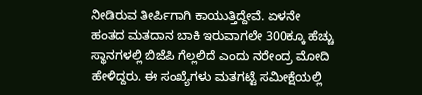ನೀಡಿರುವ ತೀರ್ಪಿಗಾಗಿ ಕಾಯುತ್ತಿದ್ದೇವೆ. ಏಳನೇ ಹಂತದ ಮತದಾನ ಬಾಕಿ ಇರುವಾಗಲೇ 300ಕ್ಕೂ ಹೆಚ್ಚು ಸ್ಥಾನಗಳಲ್ಲಿ ಬಿಜೆಪಿ ಗೆಲ್ಲಲಿದೆ ಎಂದು ನರೇಂದ್ರ ಮೋದಿ ಹೇಳಿದ್ದರು. ಈ ಸಂಖ್ಯೆಗಳು ಮತಗಟ್ಟೆ ಸಮೀಕ್ಷೆಯಲ್ಲಿ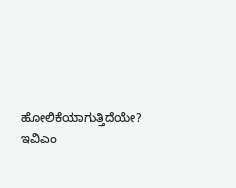ಹೋಲಿಕೆಯಾಗುತ್ತಿದೆಯೇ? ಇವಿಎಂ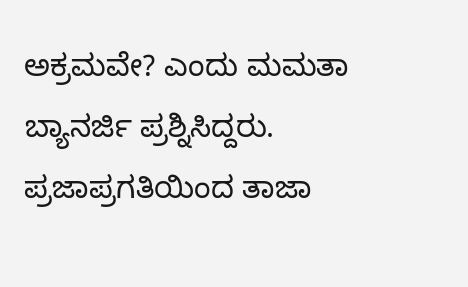ಅಕ್ರಮವೇ? ಎಂದು ಮಮತಾ ಬ್ಯಾನರ್ಜಿ ಪ್ರಶ್ನಿಸಿದ್ದರು.
ಪ್ರಜಾಪ್ರಗತಿಯಿಂದ ತಾಜಾ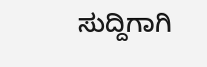ಸುದ್ದಿಗಾಗಿ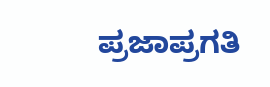ಪ್ರಜಾಪ್ರಗತಿ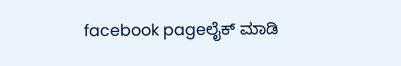facebook pageಲೈಕ್ ಮಾಡಿ